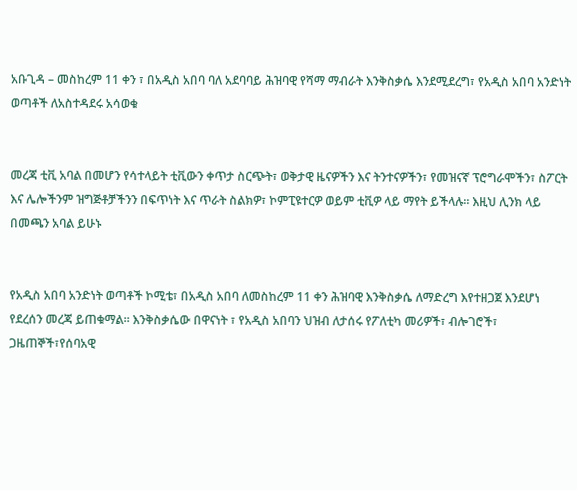አቡጊዳ – መስከረም 11 ቀን ፣ በአዲስ አበባ ባለ አደባባይ ሕዝባዊ የሻማ ማብራት እንቅስቃሴ እንደሚደረግ፣ የአዲስ አበባ አንድነት ወጣቶች ለአስተዳደሩ አሳወቁ


መረጃ ቲቪ አባል በመሆን የሳተላይት ቲቪውን ቀጥታ ስርጭት፣ ወቅታዊ ዜናዎችን እና ትንተናዎችን፣ የመዝናኛ ፕሮግራሞችን፣ ስፖርት እና ሌሎችንም ዝግጅቶቻችንን በፍጥነት እና ጥራት ስልክዎ፣ ኮምፒዩተርዎ ወይም ቲቪዎ ላይ ማየት ይችላሉ። እዚህ ሊንክ ላይ በመጫን አባል ይሁኑ


የአዲስ አበባ አንድነት ወጣቶች ኮሚቴ፣ በአዲስ አበባ ለመስከረም 11 ቀን ሕዝባዊ እንቅስቃሴ ለማድረግ እየተዘጋጀ እንደሆነ የደረሰን መረጃ ይጠቁማል። እንቅስቃሴው በዋናነት ፣ የአዲስ አበባን ህዝብ ለታሰሩ የፖለቲካ መሪዎች፣ ብሎገሮች፣ ጋዜጠኞች፣የሰባአዊ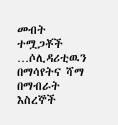መብት ተሟጋቾች …ሶሊዳሪቲዉን በማሳየትና ሻማ በማብራት እስረኞች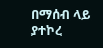በማሰብ ላይ ያተኮረ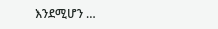እንደሚሆን …